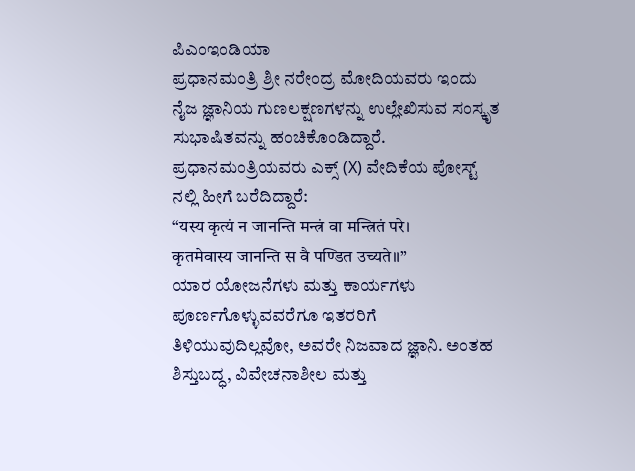ಪಿಎಂಇಂಡಿಯಾ
ಪ್ರಧಾನಮಂತ್ರಿ ಶ್ರೀ ನರೇಂದ್ರ ಮೋದಿಯವರು ಇಂದು ನೈಜ ಜ್ಞಾನಿಯ ಗುಣಲಕ್ಷಣಗಳನ್ನು ಉಲ್ಲೇಖಿಸುವ ಸಂಸ್ಕೃತ ಸುಭಾಷಿತವನ್ನು ಹಂಚಿಕೊಂಡಿದ್ದಾರೆ.
ಪ್ರಧಾನಮಂತ್ರಿಯವರು ಎಕ್ಸ್ (X) ವೇದಿಕೆಯ ಪೋಸ್ಟ್ ನಲ್ಲಿ ಹೀಗೆ ಬರೆದಿದ್ದಾರೆ:
“यस्य कृत्यं न जानन्ति मन्त्रं वा मन्त्रितं परे।
कृतमेवास्य जानन्ति स वै पण्डित उच्यते॥”
ಯಾರ ಯೋಜನೆಗಳು ಮತ್ತು ಕಾರ್ಯಗಳು ಪೂರ್ಣಗೊಳ್ಳುವವರೆಗೂ ಇತರರಿಗೆ ತಿಳಿಯುವುದಿಲ್ಲವೋ, ಅವರೇ ನಿಜವಾದ ಜ್ಞಾನಿ. ಅಂತಹ ಶಿಸ್ತುಬದ್ಧ, ವಿವೇಚನಾಶೀಲ ಮತ್ತು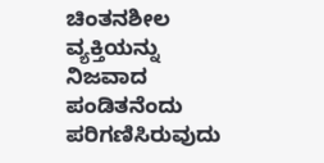ಚಿಂತನಶೀಲ ವ್ಯಕ್ತಿಯನ್ನು ನಿಜವಾದ ಪಂಡಿತನೆಂದು ಪರಿಗಣಿಸಿರುವುದು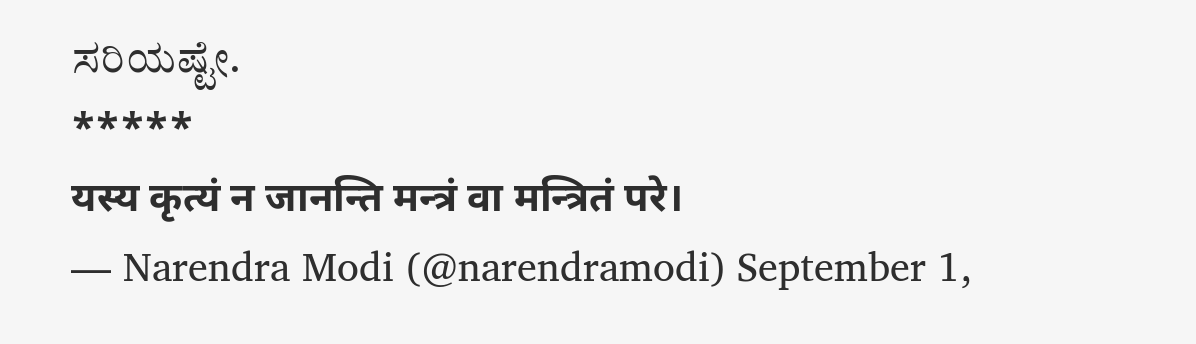ಸರಿಯಷ್ಟೇ.
*****
यस्य कृत्यं न जानन्ति मन्त्रं वा मन्त्रितं परे।
— Narendra Modi (@narendramodi) September 1,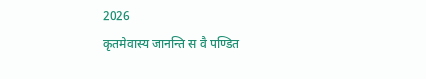2026
कृतमेवास्य जानन्ति स वै पण्डित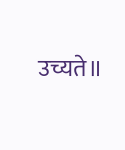उच्यते॥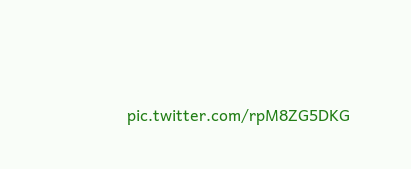pic.twitter.com/rpM8ZG5DKG